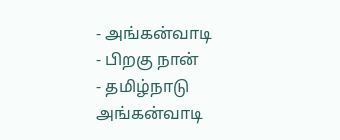- அங்கன்வாடி
- பிறகு நான்
- தமிழ்நாடு அங்கன்வாடி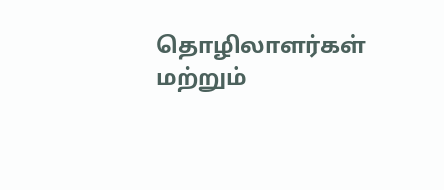தொழிலாளர்கள் மற்றும்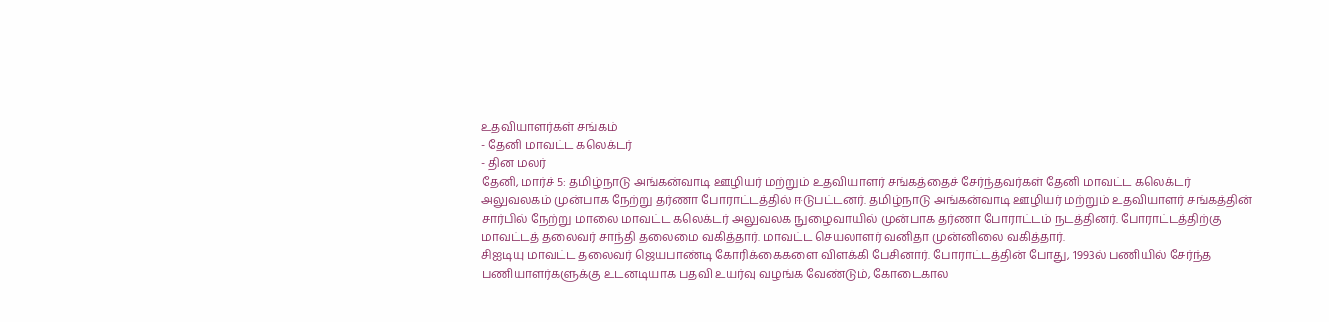உதவியாளர்கள் சங்கம்
- தேனி மாவட்ட கலெக்டர்
- தின மலர்
தேனி, மார்ச் 5: தமிழ்நாடு அங்கன்வாடி ஊழியர் மற்றும் உதவியாளர் சங்கத்தைச் சேர்ந்தவர்கள் தேனி மாவட்ட கலெக்டர் அலுவலகம் முன்பாக நேற்று தர்ணா போராட்டத்தில் ஈடுபட்டனர். தமிழ்நாடு அங்கன்வாடி ஊழியர் மற்றும் உதவியாளர் சங்கத்தின் சார்பில் நேற்று மாலை மாவட்ட கலெக்டர் அலுவலக நுழைவாயில் முன்பாக தர்ணா போராட்டம் நடத்தினர். போராட்டத்திற்கு மாவட்டத் தலைவர் சாந்தி தலைமை வகித்தார். மாவட்ட செயலாளர் வனிதா முன்னிலை வகித்தார்.
சிஐடியு மாவட்ட தலைவர் ஜெயபாண்டி கோரிக்கைகளை விளக்கி பேசினார். போராட்டத்தின் போது, 1993ல் பணியில் சேர்ந்த பணியாளர்களுக்கு உடனடியாக பதவி உயர்வு வழங்க வேண்டும், கோடைகால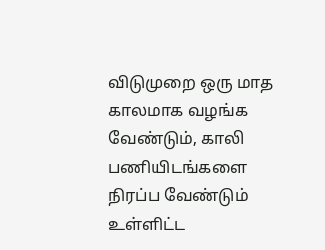விடுமுறை ஒரு மாத காலமாக வழங்க வேண்டும், காலி பணியிடங்களை நிரப்ப வேண்டும் உள்ளிட்ட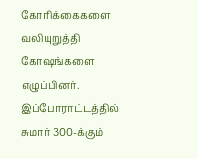கோரிக்கைகளை வலியுறுத்தி கோஷங்களை எழுப்பினர். இப்போராட்டத்தில் சுமார் 300-க்கும்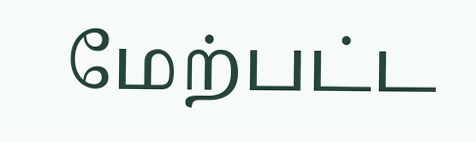மேற்பட்ட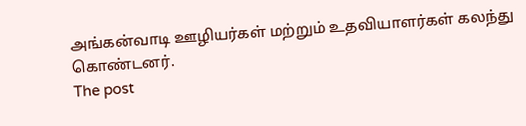அங்கன்வாடி ஊழியர்கள் மற்றும் உதவியாளர்கள் கலந்து கொண்டனர்.
The post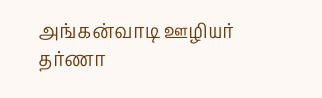அங்கன்வாடி ஊழியர் தர்ணா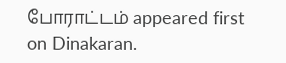போராட்டம் appeared first on Dinakaran.